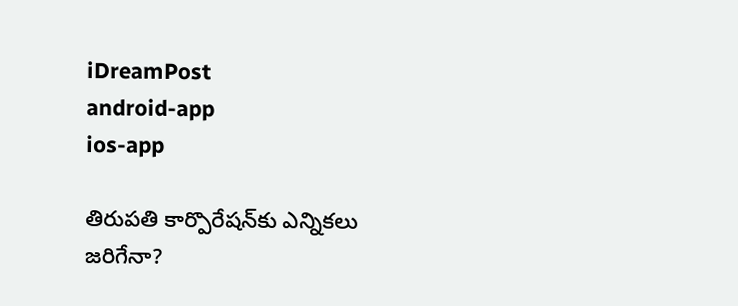iDreamPost
android-app
ios-app

తిరుప‌తి కార్పొరేష‌న్‌కు ఎన్నిక‌లు జ‌రిగేనా?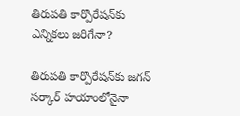తిరుప‌తి కార్పొరేష‌న్‌కు ఎన్నిక‌లు జ‌రిగేనా?

తిరుప‌తి కార్పొరేష‌న్‌కు జ‌గ‌న్ స‌ర్కార్ హ‌యాంలోనైనా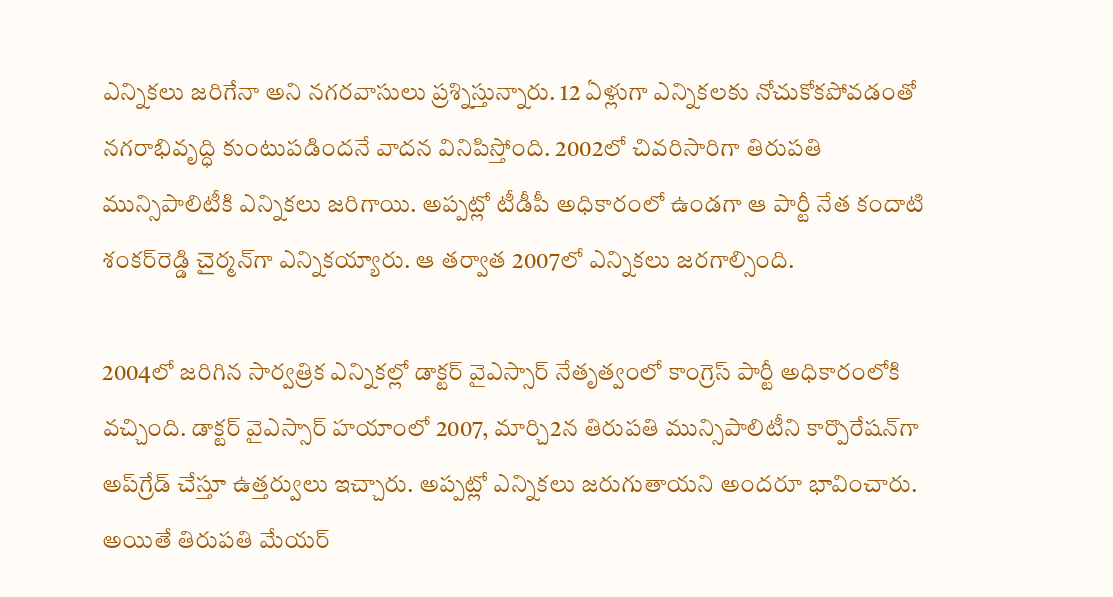ఎన్నిక‌లు జ‌రిగేనా అని న‌గ‌ర‌వాసులు ప్ర‌శ్నిస్తున్నారు. 12 ఏళ్లుగా ఎన్నిక‌ల‌కు నోచుకోక‌పోవ‌డంతో న‌గ‌రాభివృద్ధి కుంటుప‌డింద‌నే వాద‌న వినిపిస్తోంది. 2002లో చివ‌రిసారిగా తిరుప‌తి మున్సిపాలిటీకి ఎన్నిక‌లు జ‌రిగాయి. అప్ప‌ట్లో టీడీపీ అధికారంలో ఉండ‌గా ఆ పార్టీ నేత కందాటి శంక‌ర్‌రెడ్డి చైర్మ‌న్‌గా ఎన్నిక‌య్యారు. ఆ త‌ర్వాత 2007లో ఎన్నిక‌లు జ‌ర‌గాల్సింది.

2004లో జ‌రిగిన సార్వ‌త్రిక ఎన్నిక‌ల్లో డాక్ట‌ర్ వైఎస్సార్ నేతృత్వంలో కాంగ్రెస్ పార్టీ అధికారంలోకి వ‌చ్చింది. డాక్ట‌ర్ వైఎస్సార్ హ‌యాంలో 2007, మార్చి2న తిరుప‌తి మున్సిపాలిటీని కార్పొరేష‌న్‌గా అప్‌గ్రేడ్ చేస్తూ ఉత్త‌ర్వులు ఇచ్చారు. అప్ప‌ట్లో ఎన్నిక‌లు జ‌రుగుతాయ‌ని అంద‌రూ భావించారు. అయితే తిరుప‌తి మేయ‌ర్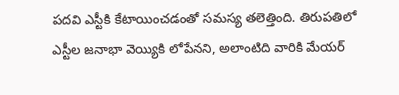ప‌దవి ఎస్టీకి కేటాయించ‌డంతో స‌మ‌స్య త‌లెత్తింది. తిరుప‌తిలో ఎస్టీల జ‌నాభా వెయ్యికి లోపేన‌ని, అలాంటిది వారికి మేయ‌ర్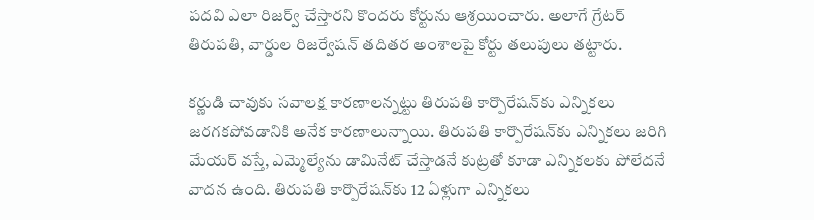ప‌ద‌వి ఎలా రిజ‌ర్వ్ చేస్తార‌ని కొంద‌రు కోర్టును ఆశ్ర‌యించారు. అలాగే గ్రేట‌ర్ తిరుప‌తి, వార్డుల రిజ‌ర్వేష‌న్ త‌దిత‌ర అంశాల‌పై కోర్టు త‌లుపులు త‌ట్టారు.

క‌ర్ణుడి చావుకు స‌వాల‌క్ష కార‌ణాల‌న్న‌ట్టు తిరుప‌తి కార్పొరేష‌న్‌కు ఎన్నిక‌లు జ‌ర‌గ‌క‌పోవ‌డానికి అనేక కార‌ణాలున్నాయి. తిరుప‌తి కార్పొరేష‌న్‌కు ఎన్నికలు జ‌రిగి మేయ‌ర్ వ‌స్తే, ఎమ్మెల్యేను డామినేట్ చేస్తాడ‌నే కుట్ర‌తో కూడా ఎన్నిక‌ల‌కు పోలేద‌నే వాద‌న ఉంది. తిరుప‌తి కార్పొరేష‌న్‌కు 12 ఏళ్లుగా ఎన్నిక‌లు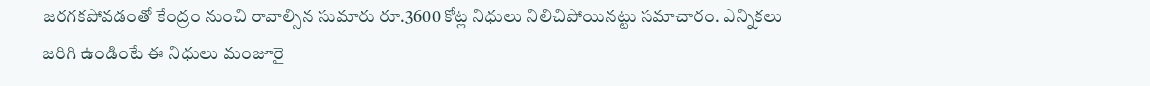జ‌ర‌గ‌క‌పోవ‌డంతో కేంద్రం నుంచి రావాల్సిన సుమారు రూ.3600 కోట్ల నిధులు నిలిచిపోయినట్టు స‌మాచారం. ఎన్నిక‌లు జ‌రిగి ఉండింటే ఈ నిధులు మంజూరై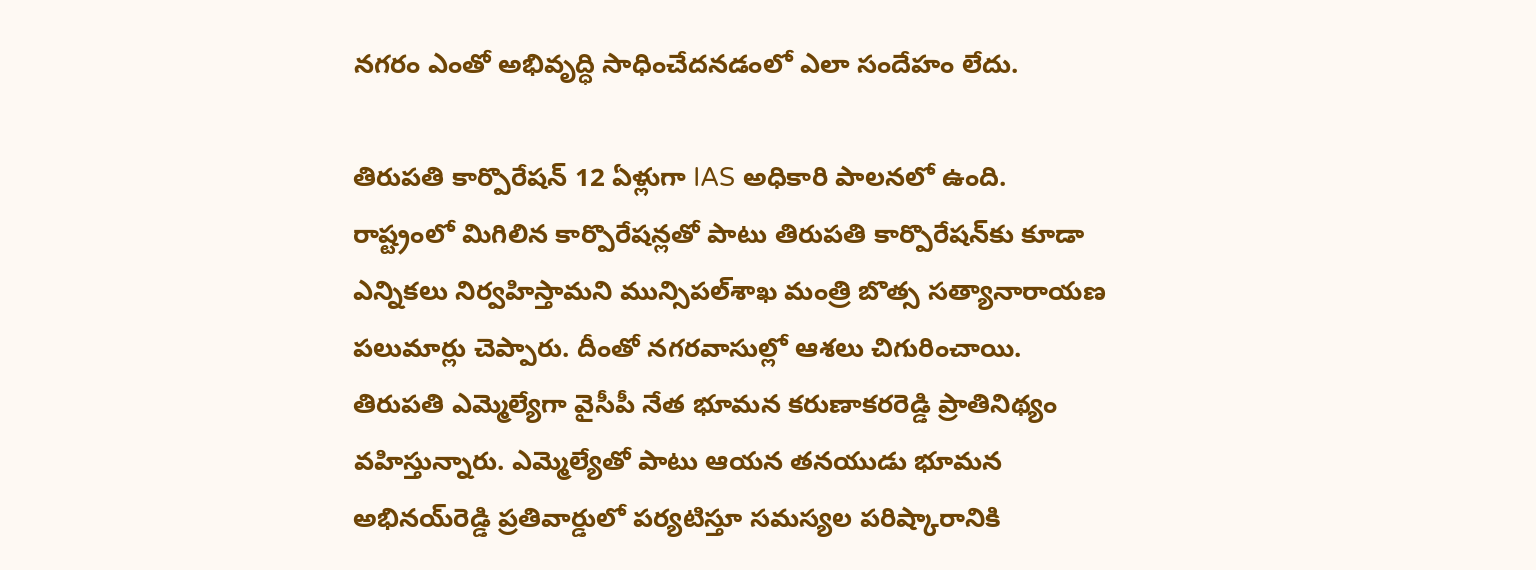న‌గ‌రం ఎంతో అభివృద్ధి సాధించేద‌న‌డంలో ఎలా సందేహం లేదు.

తిరుప‌తి కార్పొరేష‌న్ 12 ఏళ్లుగా IAS అధికారి పాల‌న‌లో ఉంది. రాష్ట్రంలో మిగిలిన కార్పొరేష‌న్ల‌తో పాటు తిరుప‌తి కార్పొరేష‌న్‌కు కూడా ఎన్నిక‌లు నిర్వ‌హిస్తామ‌ని మున్సిప‌ల్‌శాఖ మంత్రి బొత్స స‌త్యానారాయ‌ణ ప‌లుమార్లు చెప్పారు. దీంతో న‌గ‌ర‌వాసుల్లో ఆశ‌లు చిగురించాయి. తిరుప‌తి ఎమ్మెల్యేగా వైసీపీ నేత భూమ‌న క‌రుణాక‌ర‌రెడ్డి ప్రాతినిథ్యం వ‌హిస్తున్నారు. ఎమ్మెల్యేతో పాటు ఆయ‌న త‌న‌యుడు భూమ‌న అభిన‌య్‌రెడ్డి ప్ర‌తివార్డులో ప‌ర్య‌టిస్తూ స‌మ‌స్య‌ల ప‌రిష్కారానికి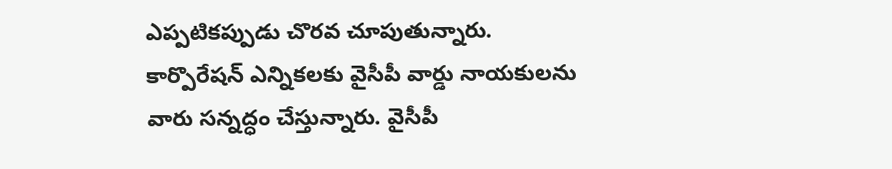ఎప్ప‌టిక‌ప్పుడు చొర‌వ చూపుతున్నారు. కార్పొరేష‌న్ ఎన్నిక‌ల‌కు వైసీపీ వార్డు నాయ‌కుల‌ను వారు స‌న్న‌ద్ధం చేస్తున్నారు. వైసీపీ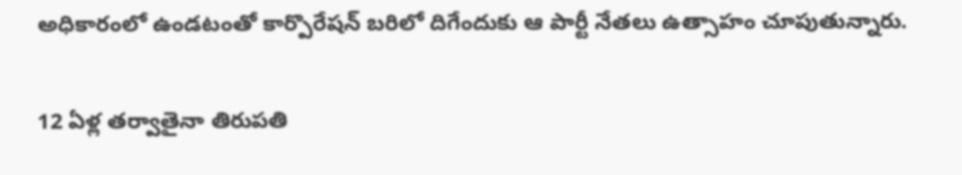అధికారంలో ఉండ‌టంతో కార్పొరేష‌న్ బ‌రిలో దిగేందుకు ఆ పార్టీ నేత‌లు ఉత్సాహం చూపుతున్నారు.

12 ఏళ్ల త‌ర్వాతైనా తిరుప‌తి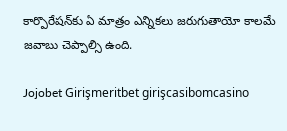కార్పొరేష‌న్‌కు ఏ మాత్రం ఎన్నిక‌లు జ‌రుగుతాయో కాల‌మే జ‌వాబు చెప్పాల్సి ఉంది.

Jojobet Girişmeritbet girişcasibomcasino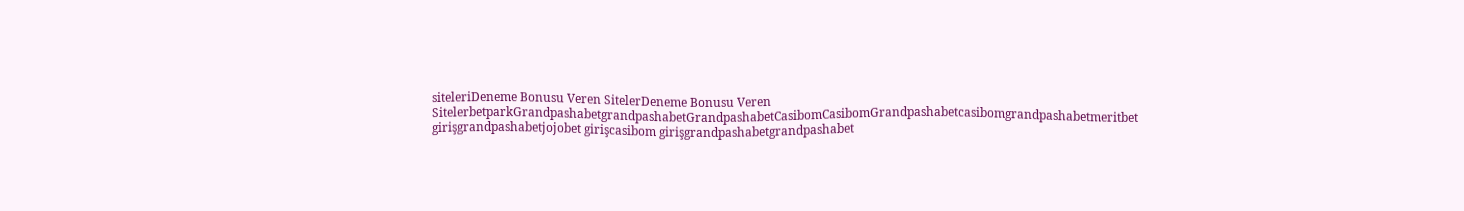siteleriDeneme Bonusu Veren SitelerDeneme Bonusu Veren SitelerbetparkGrandpashabetgrandpashabetGrandpashabetCasibomCasibomGrandpashabetcasibomgrandpashabetmeritbet girişgrandpashabetjojobet girişcasibom girişgrandpashabetgrandpashabet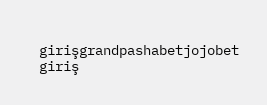girişgrandpashabetjojobet giriş